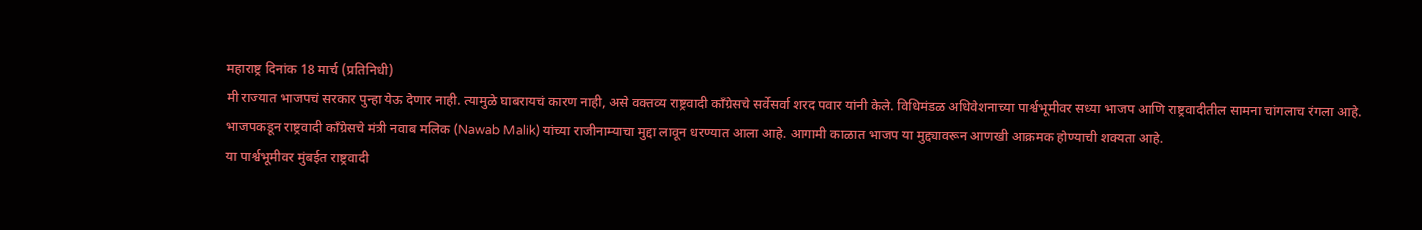महाराष्ट्र दिनांक 18 मार्च (प्रतिनिधी)
मी राज्यात भाजपचं सरकार पुन्हा येऊ देणार नाही. त्यामुळे घाबरायचं कारण नाही, असे वक्तव्य राष्ट्रवादी काँग्रेसचे सर्वेसर्वा शरद पवार यांनी केले. विधिमंडळ अधिवेशनाच्या पार्श्वभूमीवर सध्या भाजप आणि राष्ट्रवादीतील सामना चांगलाच रंगला आहे.
भाजपकडून राष्ट्रवादी काँग्रेसचे मंत्री नवाब मलिक (Nawab Malik) यांच्या राजीनाम्याचा मुद्दा लावून धरण्यात आला आहे. आगामी काळात भाजप या मुद्द्यावरून आणखी आक्रमक होण्याची शक्यता आहे.
या पार्श्वभूमीवर मुंबईत राष्ट्रवादी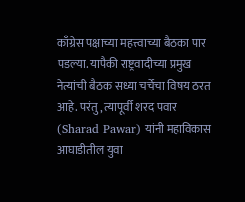काँग्रेस पक्षाच्या महत्त्वाच्या बैठका पार पडल्या. यापैकी राष्ट्रवादीच्या प्रमुख नेत्यांची बैठक सध्या चर्चेचा विषय ठरत आहे. परंतु, त्यापूर्वी शरद पवार (Sharad Pawar) यांनी महाविकास आघाडीतील युवा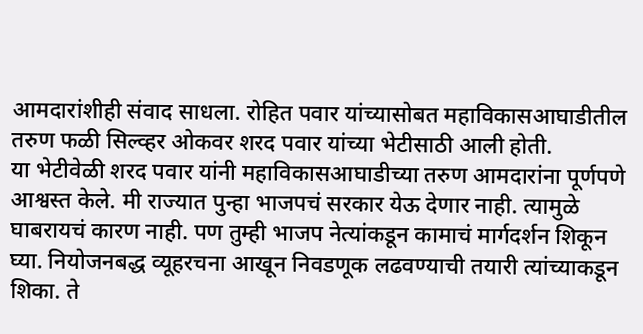आमदारांशीही संवाद साधला. रोहित पवार यांच्यासोबत महाविकासआघाडीतील तरुण फळी सिल्व्हर ओकवर शरद पवार यांच्या भेटीसाठी आली होती.
या भेटीवेळी शरद पवार यांनी महाविकासआघाडीच्या तरुण आमदारांना पूर्णपणे आश्वस्त केले. मी राज्यात पुन्हा भाजपचं सरकार येऊ देणार नाही. त्यामुळे घाबरायचं कारण नाही. पण तुम्ही भाजप नेत्यांकडून कामाचं मार्गदर्शन शिकून घ्या. नियोजनबद्ध व्यूहरचना आखून निवडणूक लढवण्याची तयारी त्यांच्याकडून शिका. ते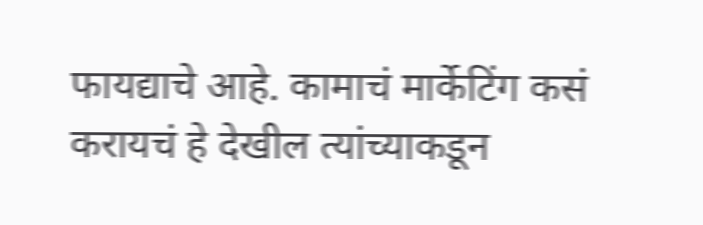फायद्याचे आहे. कामाचं मार्केटिंग कसं करायचं हे देखील त्यांच्याकडून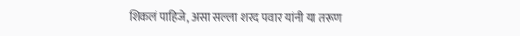शिकलं पाहिजे, असा सल्ला शरद पवार यांनी या तरूण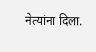नेत्यांना दिला.